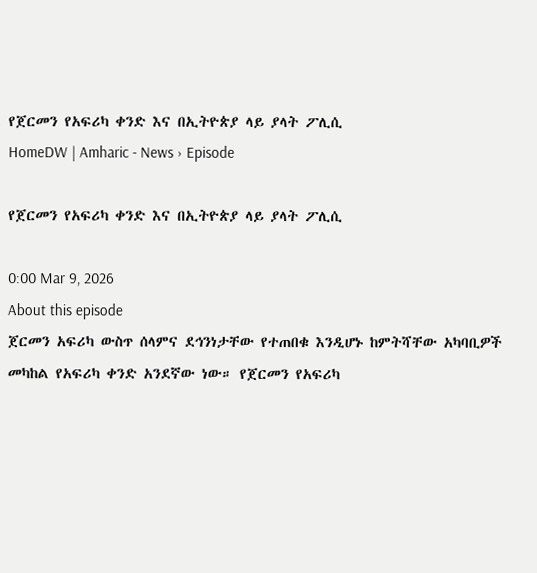የጀርመን የአፍሪካ ቀንድ እና በኢትዮጵያ ላይ ያላት ፖሊሲ
HomeDW | Amharic - News › Episode

የጀርመን የአፍሪካ ቀንድ እና በኢትዮጵያ ላይ ያላት ፖሊሲ

0:00 Mar 9, 2026
About this episode
ጀርመን አፍሪካ ውስጥ ሰላምና ደኅንነታቸው የተጠበቁ እንዲሆኑ ከምትሻቸው አካባቢዎች መካከል የአፍሪካ ቀንድ አንደኛው ነው። የጀርመን የአፍሪካ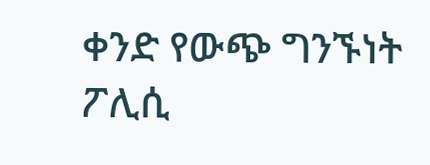ቀንድ የውጭ ግንኙነት ፖሊሲ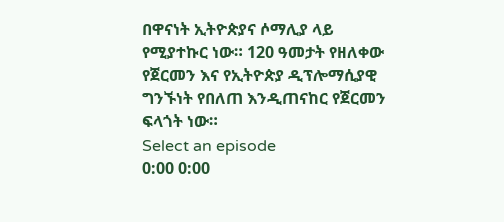በዋናነት ኢትዮጵያና ሶማሊያ ላይ የሚያተኩር ነው። 120 ዓመታት የዘለቀው የጀርመን እና የኢትዮጵያ ዲፕሎማሲያዊ ግንኙነት የበለጠ እንዲጠናከር የጀርመን ፍላጎት ነው።
Select an episode
0:00 0:00